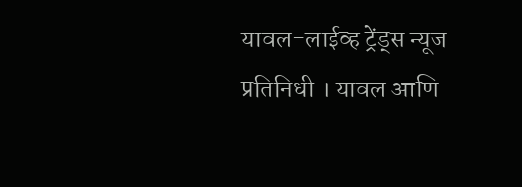यावल-लाईव्ह ट्रेंड्स न्यूज प्रतिनिधी । यावल आणि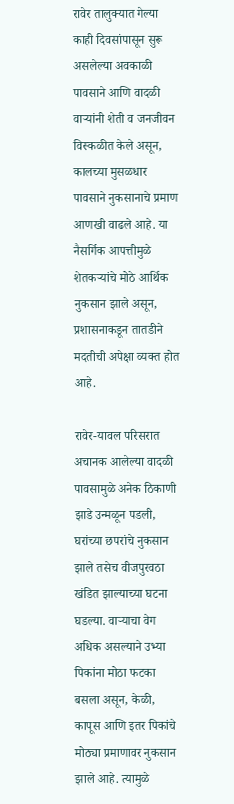रावेर तालुक्यात गेल्या काही दिवसांपासून सुरू असलेल्या अवकाळी पावसाने आणि वादळी वाऱ्यांनी शेती व जनजीवन विस्कळीत केले असून, कालच्या मुसळधार पावसाने नुकसानाचे प्रमाण आणखी वाढले आहे. या नैसर्गिक आपत्तीमुळे शेतकऱ्यांचे मोठे आर्थिक नुकसान झाले असून, प्रशासनाकडून तातडीने मदतीची अपेक्षा व्यक्त होत आहे.

रावेर-यावल परिसरात अचानक आलेल्या वादळी पावसामुळे अनेक ठिकाणी झाडे उन्मळून पडली, घरांच्या छपरांचे नुकसान झाले तसेच वीजपुरवठा खंडित झाल्याच्या घटना घडल्या. वाऱ्याचा वेग अधिक असल्याने उभ्या पिकांना मोठा फटका बसला असून, केळी, कापूस आणि इतर पिकांचे मोठ्या प्रमाणावर नुकसान झाले आहे. त्यामुळे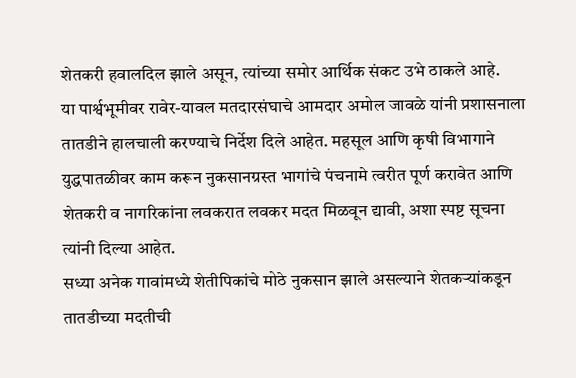शेतकरी हवालदिल झाले असून, त्यांच्या समोर आर्थिक संकट उभे ठाकले आहे.
या पार्श्वभूमीवर रावेर-यावल मतदारसंघाचे आमदार अमोल जावळे यांनी प्रशासनाला तातडीने हालचाली करण्याचे निर्देश दिले आहेत. महसूल आणि कृषी विभागाने युद्धपातळीवर काम करून नुकसानग्रस्त भागांचे पंचनामे त्वरीत पूर्ण करावेत आणि शेतकरी व नागरिकांना लवकरात लवकर मदत मिळवून द्यावी, अशा स्पष्ट सूचना त्यांनी दिल्या आहेत.
सध्या अनेक गावांमध्ये शेतीपिकांचे मोठे नुकसान झाले असल्याने शेतकऱ्यांकडून तातडीच्या मदतीची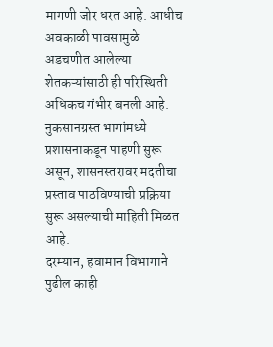मागणी जोर धरत आहे. आधीच अवकाळी पावसामुळे अडचणीत आलेल्या शेतकऱ्यांसाठी ही परिस्थिती अधिकच गंभीर बनली आहे. नुकसानग्रस्त भागांमध्ये प्रशासनाकडून पाहणी सुरू असून, शासनस्तरावर मदतीचा प्रस्ताव पाठविण्याची प्रक्रिया सुरू असल्याची माहिती मिळत आहे.
दरम्यान, हवामान विभागाने पुढील काही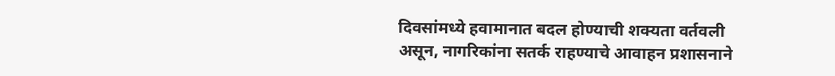दिवसांमध्ये हवामानात बदल होण्याची शक्यता वर्तवली असून, नागरिकांना सतर्क राहण्याचे आवाहन प्रशासनाने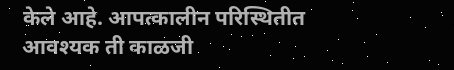केले आहे. आपत्कालीन परिस्थितीत आवश्यक ती काळजी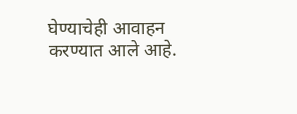घेण्याचेही आवाहन करण्यात आले आहे.